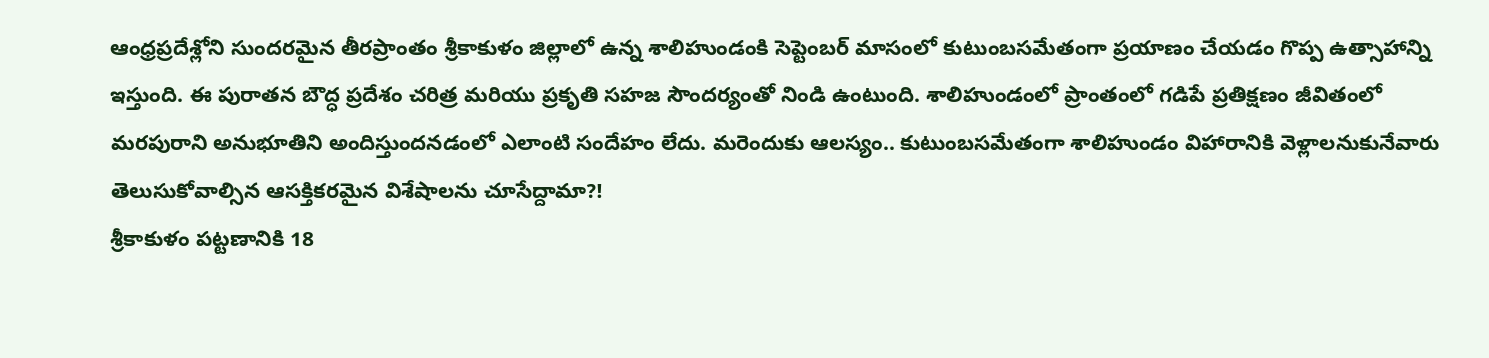ఆంధ్రప్రదేశ్లోని సుందరమైన తీరప్రాంతం శ్రీకాకుళం జిల్లాలో ఉన్న శాలిహుండంకి సెప్టెంబర్ మాసంలో కుటుంబసమేతంగా ప్రయాణం చేయడం గొప్ప ఉత్సాహాన్ని ఇస్తుంది. ఈ పురాతన బౌద్ధ ప్రదేశం చరిత్ర మరియు ప్రకృతి సహజ సౌందర్యంతో నిండి ఉంటుంది. శాలిహుండంలో ప్రాంతంలో గడిపే ప్రతిక్షణం జీవితంలో మరపురాని అనుభూతిని అందిస్తుందనడంలో ఎలాంటి సందేహం లేదు. మరెందుకు ఆలస్యం.. కుటుంబసమేతంగా శాలిహుండం విహారానికి వెళ్లాలనుకునేవారు తెలుసుకోవాల్సిన ఆసక్తికరమైన విశేషాలను చూసేద్దామా?!
శ్రీకాకుళం పట్టణానికి 18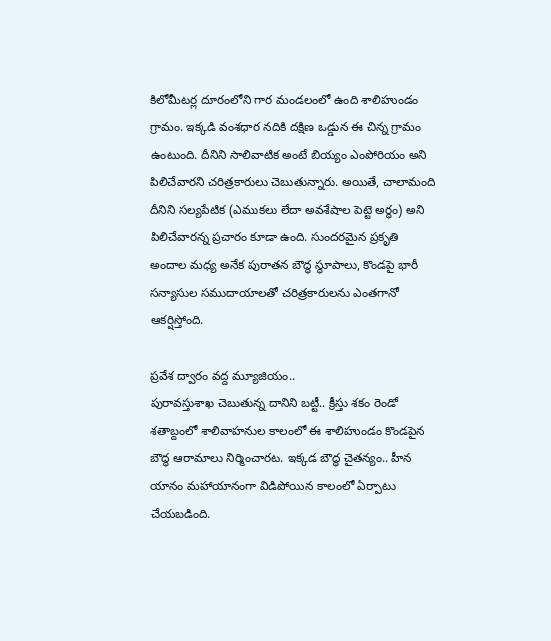కిలోమీటర్ల దూరంలోని గార మండలంలో ఉంది శాలిహుండం గ్రామం. ఇక్కడి వంశధార నదికి దక్షిణ ఒడ్డున ఈ చిన్న గ్రామం ఉంటుంది. దీనిని సాలివాటిక అంటే బియ్యం ఎంపోరియం అని పిలిచేవారని చరిత్రకారులు చెబుతున్నారు. అయితే, చాలామంది దీనిని సల్యపేటిక (ఎముకలు లేదా అవశేషాల పెట్టె అర్ధం) అని పిలిచేవారన్న ప్రచారం కూడా ఉంది. సుందరమైన ప్రకృతి అందాల మధ్య అనేక పురాతన బౌద్ధ స్థూపాలు, కొండపై భారీ సన్యాసుల సముదాయాలతో చరిత్రకారులను ఎంతగానో ఆకర్షిస్తోంది.

ప్రవేశ ద్వారం వద్ద మ్యూజియం..
పురావస్తుశాఖ చెబుతున్న దానిని బట్టీ.. క్రీస్తు శకం రెండో శతాబ్దంలో శాలివాహనుల కాలంలో ఈ శాలిహుండం కొండపైన బౌద్ధ ఆరామాలు నిర్మించారట. ఇక్కడ బౌద్ధ చైతన్యం.. హీన యానం మహాయానంగా విడిపోయిన కాలంలో ఏర్పాటు చేయబడింది.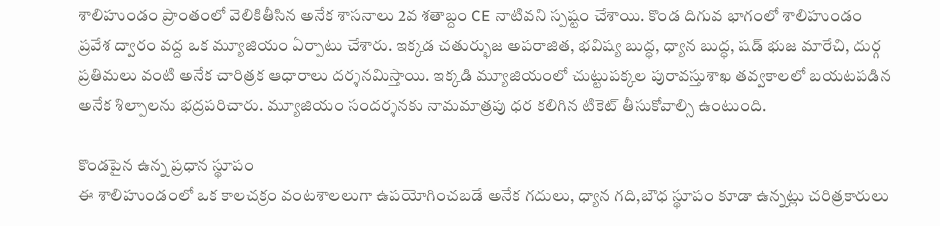శాలిహుండం ప్రాంతంలో వెలికితీసిన అనేక శాసనాలు 2వ శతాబ్దం CE నాటివని స్పష్టం చేశాయి. కొండ దిగువ భాగంలో శాలిహుండం ప్రవేశ ద్వారం వద్ద ఒక మ్యూజియం ఏర్పాటు చేశారు. ఇక్కడ చతుర్భుజ అపరాజిత, భవిష్య బుద్ధ, ధ్యాన బుద్ధ, షడ్ భుజ మారేచి, దుర్గ ప్రతిమలు వంటి అనేక చారిత్రక ఆధారాలు దర్శనమిస్తాయి. ఇక్కడి మ్యూజియంలో చుట్టుపక్కల పురావస్తుశాఖ తవ్వకాలలో బయటపడిన అనేక శిల్పాలను భద్రపరిచారు. మ్యూజియం సందర్శనకు నామమాత్రపు ధర కలిగిన టికెట్ తీసుకోవాల్సి ఉంటుంది.

కొండపైన ఉన్న ప్రధాన స్థూపం
ఈ శాలిహుండంలో ఒక కాలచక్రం వంటశాలలుగా ఉపయోగించబడే అనేక గదులు, ధ్యాన గది,బౌధ స్థూపం కూడా ఉన్నట్లు చరిత్రకారులు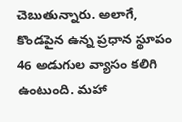చెబుతున్నారు. అలాగే, కొండపైన ఉన్న ప్రధాన స్థూపం 46 అడుగుల వ్యాసం కలిగి ఉంటుంది. మహా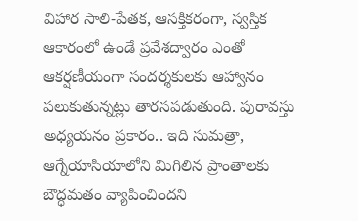విహార సాలి-పేతక, ఆసక్తికరంగా, స్వస్తిక ఆకారంలో ఉండే ప్రవేశద్వారం ఎంతో ఆకర్షణీయంగా సందర్శకులకు ఆహ్వానం పలుకుతున్నట్లు తారసపడుతుంది. పురావస్తు అధ్యయనం ప్రకారం.. ఇది సుమత్రా, ఆగ్నేయాసియాలోని మిగిలిన ప్రాంతాలకు బౌద్ధమతం వ్యాపించిందని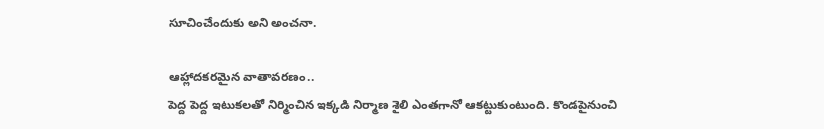సూచించేందుకు అని అంచనా.

ఆహ్లాదకరమైన వాతావరణం..
పెద్ద పెద్ద ఇటుకలతో నిర్మించిన ఇక్కడి నిర్మాణ శైలి ఎంతగానో ఆకట్టుకుంటుంది. కొండపైనుంచి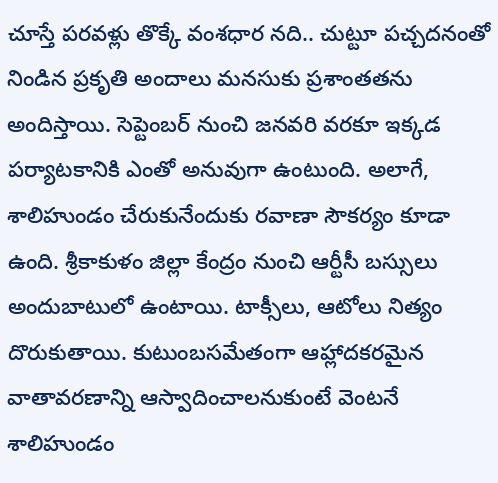చూస్తే పరవళ్లు తొక్కే వంశధార నది.. చుట్టూ పచ్చదనంతో నిండిన ప్రకృతి అందాలు మనసుకు ప్రశాంతతను అందిస్తాయి. సెప్టెంబర్ నుంచి జనవరి వరకూ ఇక్కడ పర్యాటకానికి ఎంతో అనువుగా ఉంటుంది. అలాగే, శాలిహుండం చేరుకునేందుకు రవాణా సౌకర్యం కూడా ఉంది. శ్రీకాకుళం జిల్లా కేంద్రం నుంచి ఆర్టీసీ బస్సులు అందుబాటులో ఉంటాయి. టాక్సీలు, ఆటోలు నిత్యం దొరుకుతాయి. కుటుంబసమేతంగా ఆహ్లాదకరమైన వాతావరణాన్ని ఆస్వాదించాలనుకుంటే వెంటనే శాలిహుండం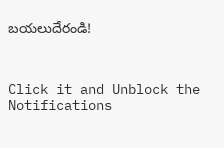బయలుదేరండి!



Click it and Unblock the Notifications